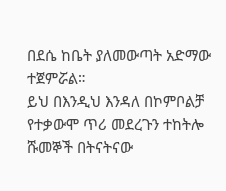በደሴ ከቤት ያለመውጣት አድማው ተጀምሯል።
ይህ በእንዲህ እንዳለ በኮምቦልቻ የተቃውሞ ጥሪ መደረጉን ተከትሎ ሹመኞች በትናትናው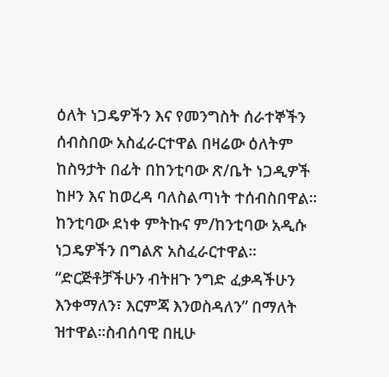ዕለት ነጋዴዎችን እና የመንግስት ሰራተኞችን ሰብስበው አስፈራርተዋል በዛሬው ዕለትም ከስዓታት በፊት በከንቲባው ጽ/ቤት ነጋዲዎች ከዞን እና ከወረዳ ባለስልጣነት ተሰብስበዋል። ከንቲባው ደነቀ ምትኩና ም/ከንቲባው አዲሱ ነጋዴዎችን በግልጽ አስፈራርተዋል። “ድርጅቶቻችሁን ብትዘጉ ንግድ ፈቃዳችሁን እንቀማለን፣ እርምጃ እንወስዳለን” በማለት ዝተዋል።ስብሰባዊ በዚሁ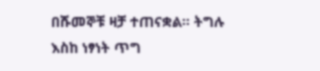በሹመኞቹ ዛቻ ተጠናቋል። ትግሉ እስከ ነፃነት ጥግ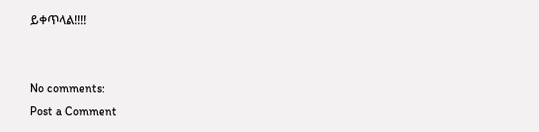ይቀጥላል!!!!


No comments:
Post a Comment